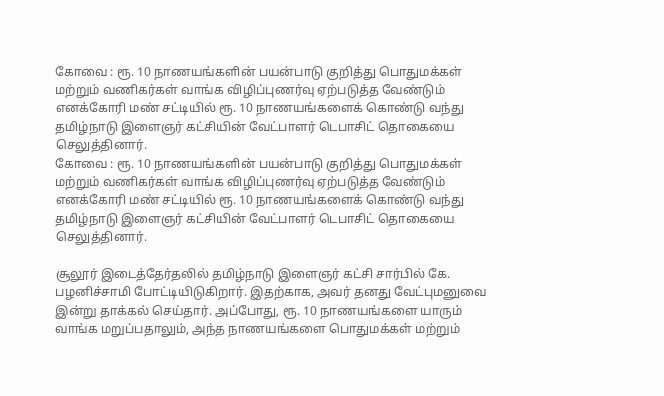கோவை : ரூ. 10 நாணயங்களின் பயன்பாடு குறித்து பொதுமக்கள் மற்றும் வணிகர்கள் வாங்க விழிப்புணர்வு ஏற்படுத்த வேண்டும் எனக்கோரி மண் சட்டியில் ரூ. 10 நாணயங்களைக் கொண்டு வந்து தமிழ்நாடு இளைஞர் கட்சியின் வேட்பாளர் டெபாசிட் தொகையை செலுத்தினார்.
கோவை : ரூ. 10 நாணயங்களின் பயன்பாடு குறித்து பொதுமக்கள் மற்றும் வணிகர்கள் வாங்க விழிப்புணர்வு ஏற்படுத்த வேண்டும் எனக்கோரி மண் சட்டியில் ரூ. 10 நாணயங்களைக் கொண்டு வந்து தமிழ்நாடு இளைஞர் கட்சியின் வேட்பாளர் டெபாசிட் தொகையை செலுத்தினார்.

சூலூர் இடைத்தேர்தலில் தமிழ்நாடு இளைஞர் கட்சி சார்பில் கே. பழனிச்சாமி போட்டியிடுகிறார். இதற்காக, அவர் தனது வேட்புமனுவை இன்று தாக்கல் செய்தார். அப்போது, ரூ. 10 நாணயங்களை யாரும் வாங்க மறுப்பதாலும், அந்த நாணயங்களை பொதுமக்கள் மற்றும்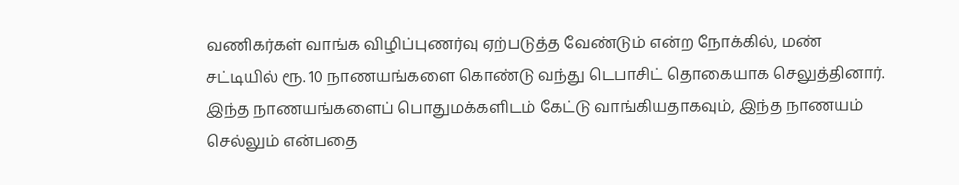வணிகர்கள் வாங்க விழிப்புணர்வு ஏற்படுத்த வேண்டும் என்ற நோக்கில், மண் சட்டியில் ரூ. 10 நாணயங்களை கொண்டு வந்து டெபாசிட் தொகையாக செலுத்தினார்.
இந்த நாணயங்களைப் பொதுமக்களிடம் கேட்டு வாங்கியதாகவும், இந்த நாணயம் செல்லும் என்பதை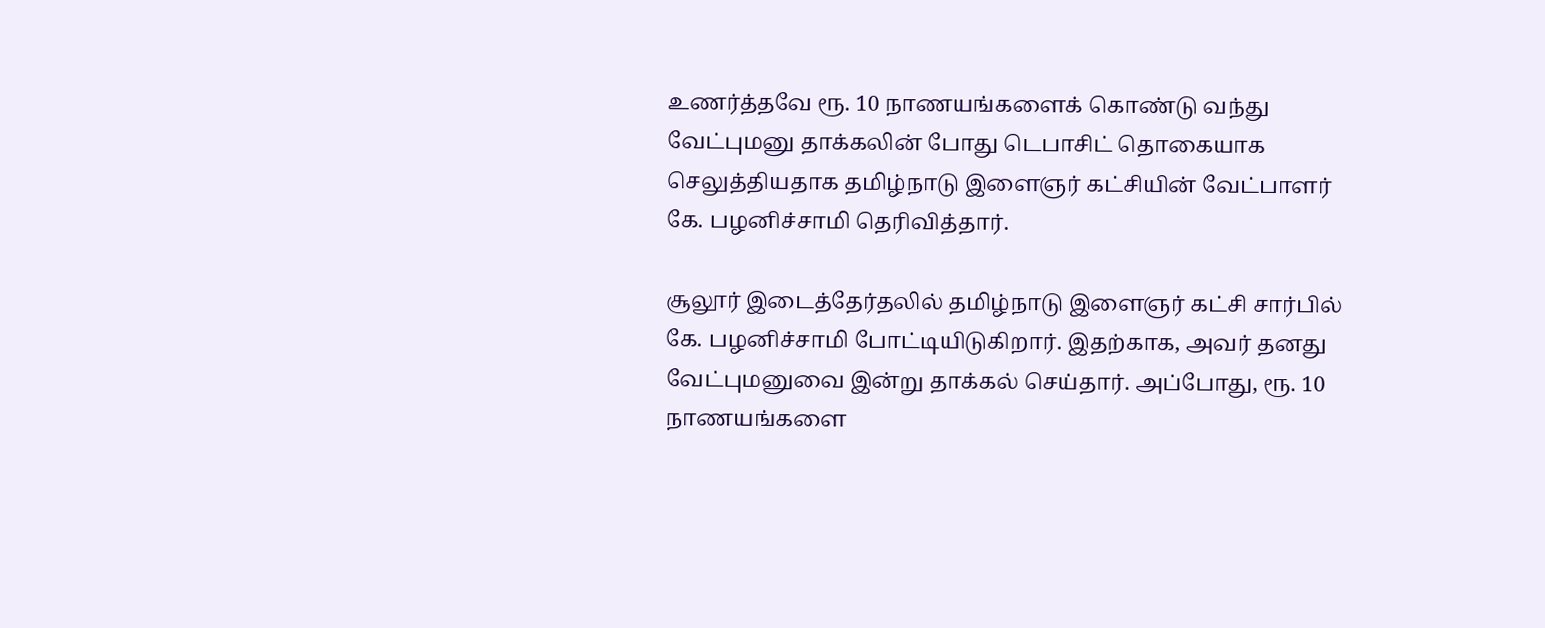உணர்த்தவே ரூ. 10 நாணயங்களைக் கொண்டு வந்து வேட்புமனு தாக்கலின் போது டெபாசிட் தொகையாக செலுத்தியதாக தமிழ்நாடு இளைஞர் கட்சியின் வேட்பாளர் கே. பழனிச்சாமி தெரிவித்தார்.

சூலூர் இடைத்தேர்தலில் தமிழ்நாடு இளைஞர் கட்சி சார்பில் கே. பழனிச்சாமி போட்டியிடுகிறார். இதற்காக, அவர் தனது வேட்புமனுவை இன்று தாக்கல் செய்தார். அப்போது, ரூ. 10 நாணயங்களை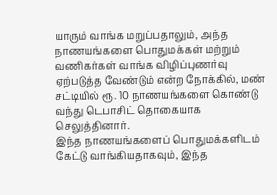யாரும் வாங்க மறுப்பதாலும், அந்த நாணயங்களை பொதுமக்கள் மற்றும் வணிகர்கள் வாங்க விழிப்புணர்வு ஏற்படுத்த வேண்டும் என்ற நோக்கில், மண் சட்டியில் ரூ. 10 நாணயங்களை கொண்டு வந்து டெபாசிட் தொகையாக செலுத்தினார்.
இந்த நாணயங்களைப் பொதுமக்களிடம் கேட்டு வாங்கியதாகவும், இந்த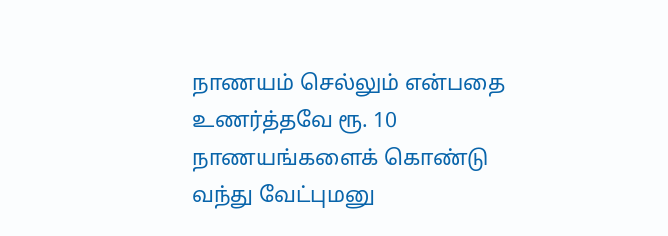நாணயம் செல்லும் என்பதை உணர்த்தவே ரூ. 10 நாணயங்களைக் கொண்டு வந்து வேட்புமனு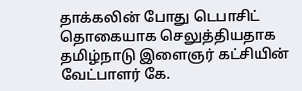தாக்கலின் போது டெபாசிட் தொகையாக செலுத்தியதாக தமிழ்நாடு இளைஞர் கட்சியின் வேட்பாளர் கே.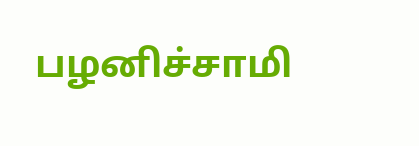பழனிச்சாமி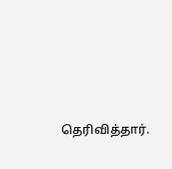தெரிவித்தார்.